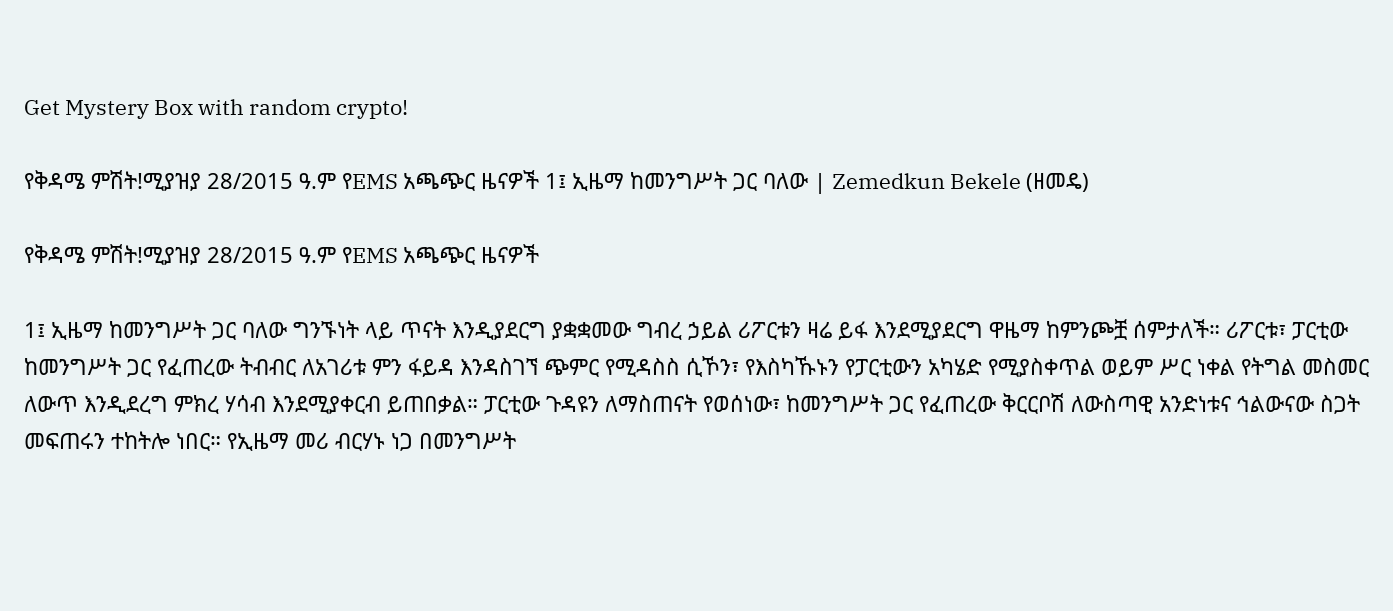Get Mystery Box with random crypto!

የቅዳሜ ምሽት!ሚያዝያ 28/2015 ዓ.ም የEMS አጫጭር ዜናዎች 1፤ ኢዜማ ከመንግሥት ጋር ባለው | Zemedkun Bekele (ዘመዴ)

የቅዳሜ ምሽት!ሚያዝያ 28/2015 ዓ.ም የEMS አጫጭር ዜናዎች

1፤ ኢዜማ ከመንግሥት ጋር ባለው ግንኙነት ላይ ጥናት እንዲያደርግ ያቋቋመው ግብረ ኃይል ሪፖርቱን ዛሬ ይፋ እንደሚያደርግ ዋዜማ ከምንጮቿ ሰምታለች። ሪፖርቱ፣ ፓርቲው ከመንግሥት ጋር የፈጠረው ትብብር ለአገሪቱ ምን ፋይዳ እንዳስገኘ ጭምር የሚዳስስ ሲኾን፣ የእስካኹኑን የፓርቲውን አካሄድ የሚያስቀጥል ወይም ሥር ነቀል የትግል መስመር ለውጥ እንዲደረግ ምክረ ሃሳብ እንደሚያቀርብ ይጠበቃል። ፓርቲው ጉዳዩን ለማስጠናት የወሰነው፣ ከመንግሥት ጋር የፈጠረው ቅርርቦሽ ለውስጣዊ አንድነቱና ኅልውናው ስጋት መፍጠሩን ተከትሎ ነበር። የኢዜማ መሪ ብርሃኑ ነጋ በመንግሥት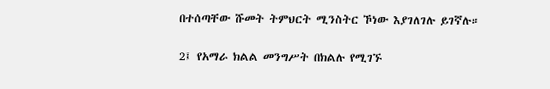በተሰጣቸው ሹመት ትምህርት ሚንስትር ኾነው እያገለገሉ ይገኛሉ።

2፤ የአማራ ክልል መንግሥት በክልሉ የሚገኙ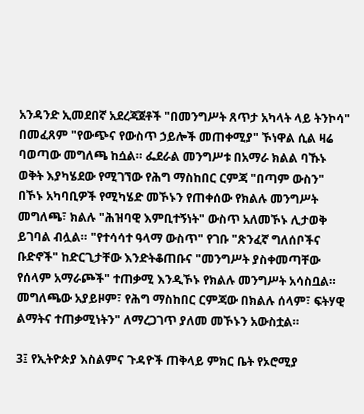አንዳንድ ኢመደበኛ አደረጃጀቶች "በመንግሥት ጸጥታ አካላት ላይ ትንኮሳ" በመፈጸም "የውጭና የውስጥ ኃይሎች መጠቀሚያ" ኾነዋል ሲል ዛሬ ባወጣው መግለጫ ከሷል። ፌደራል መንግሥቱ በአማራ ክልል ባኹኑ ወቅት እያካሄደው የሚገኘው የሕግ ማስከበር ርምጃ "በጣም ውስን" በኾኑ አካባቢዎች የሚካሄድ መኾኑን የጠቀሰው የክልሉ መንግሥት መግለጫ፣ ክልሉ "ሕዝባዊ እምቢተኝነት" ውስጥ አለመኾኑ ሊታወቅ ይገባል ብሏል። "የተሳሳተ ዓላማ ውስጥ" የገቡ "ጽንፈኛ ግለሰቦችና ቡድኖች" ከድርጊታቸው እንድትቆጠቡና "መንግሥት ያስቀመጣቸው የሰላም አማራጮች" ተጠቃሚ እንዲኾኑ የክልሉ መንግሥት አሳስቧል። መግለጫው አያይዞም፣ የሕግ ማስከበር ርምጃው በክልሉ ሰላም፣ ፍትሃዊ ልማትና ተጠቃሚነትን" ለማረጋገጥ ያለመ መኾኑን አውስቷል።

3፤ የኢትዮጵያ እስልምና ጉዳዮች ጠቅላይ ምክር ቤት የኦሮሚያ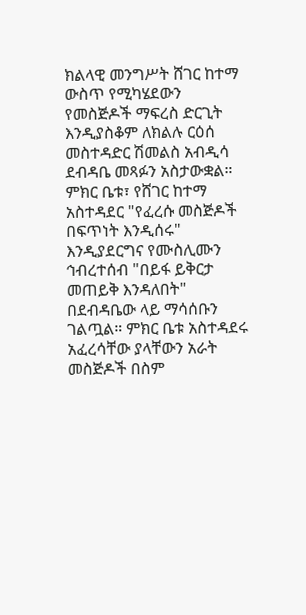ክልላዊ መንግሥት ሸገር ከተማ ውስጥ የሚካሄደውን የመስጅዶች ማፍረስ ድርጊት እንዲያስቆም ለክልሉ ርዕሰ መስተዳድር ሽመልስ አብዲሳ ደብዳቤ መጻፉን አስታውቋል። ምክር ቤቱ፣ የሸገር ከተማ አስተዳደር "የፈረሱ መስጅዶች በፍጥነት እንዲሰሩ" እንዲያደርግና የሙስሊሙን ኅብረተሰብ "በይፋ ይቅርታ መጠይቅ እንዳለበት" በደብዳቤው ላይ ማሳሰቡን ገልጧል። ምክር ቤቱ አስተዳደሩ አፈረሳቸው ያላቸውን አራት መስጅዶች በስም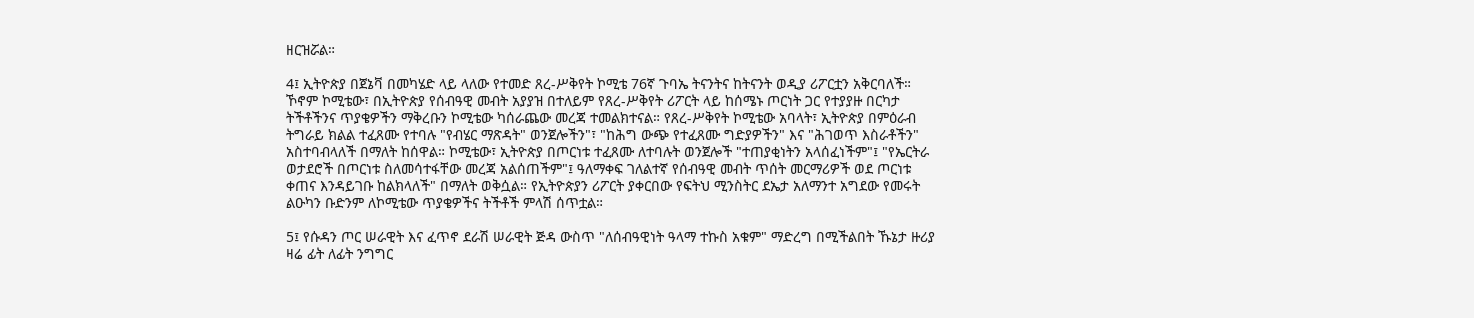ዘርዝሯል።

4፤ ኢትዮጵያ በጀኔቫ በመካሄድ ላይ ላለው የተመድ ጸረ-ሥቅየት ኮሚቴ 76ኛ ጉባኤ ትናንትና ከትናንት ወዲያ ሪፖርቷን አቅርባለች። ኾኖም ኮሚቴው፣ በኢትዮጵያ የሰብዓዊ መብት አያያዝ በተለይም የጸረ-ሥቅየት ሪፖርት ላይ ከሰሜኑ ጦርነት ጋር የተያያዙ በርካታ ትችቶችንና ጥያቄዎችን ማቅረቡን ኮሚቴው ካሰራጨው መረጃ ተመልክተናል። የጸረ-ሥቅየት ኮሚቴው አባላት፣ ኢትዮጵያ በምዕራብ ትግራይ ክልል ተፈጸሙ የተባሉ "የብሄር ማጽዳት" ወንጀሎችን"፣ "ከሕግ ውጭ የተፈጸሙ ግድያዎችን" እና "ሕገወጥ እስራቶችን" አስተባብላለች በማለት ከሰዋል። ኮሚቴው፣ ኢትዮጵያ በጦርነቱ ተፈጸሙ ለተባሉት ወንጀሎች "ተጠያቂነትን አላሰፈነችም"፤ "የኤርትራ ወታደሮች በጦርነቱ ስለመሳተፋቸው መረጃ አልሰጠችም"፤ ዓለማቀፍ ገለልተኛ የሰብዓዊ መብት ጥሰት መርማሪዎች ወደ ጦርነቱ ቀጠና እንዳይገቡ ከልክላለች" በማለት ወቅሷል። የኢትዮጵያን ሪፖርት ያቀርበው የፍትህ ሚንስትር ደኤታ አለማንተ አግደው የመሩት ልዑካን ቡድንም ለኮሚቴው ጥያቄዎችና ትችቶች ምላሽ ሰጥቷል።

5፤ የሱዳን ጦር ሠራዊት እና ፈጥኖ ደራሽ ሠራዊት ጅዳ ውስጥ "ለሰብዓዊነት ዓላማ ተኩስ አቁም" ማድረግ በሚችልበት ኹኔታ ዙሪያ ዛሬ ፊት ለፊት ንግግር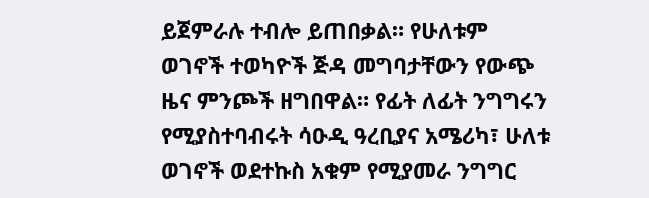ይጀምራሉ ተብሎ ይጠበቃል። የሁለቱም ወገኖች ተወካዮች ጅዳ መግባታቸውን የውጭ ዜና ምንጮች ዘግበዋል። የፊት ለፊት ንግግሩን የሚያስተባብሩት ሳዑዲ ዓረቢያና አሜሪካ፣ ሁለቱ ወገኖች ወደተኩስ አቁም የሚያመራ ንግግር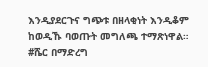እንዲያደርጉና ግጭቱ በዘላቂነት እንዲቆም ከወዲኹ ባወጡት መግለጫ ተማጽነዋል። #ሼር በማድረግ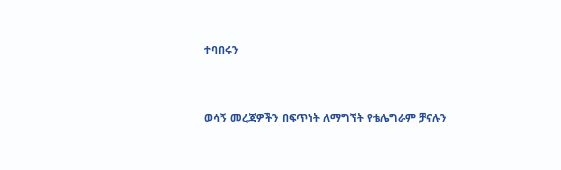ተባበሩን


ወሳኝ መረጃዎችን በፍጥነት ለማግኘት የቴሌግራም ቻናሉን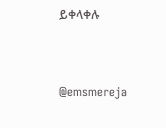ይቀላቀሉ


@emsmereja